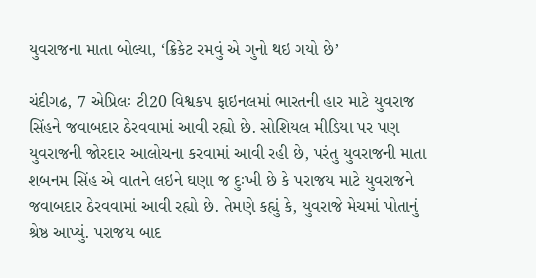યુવરાજના માતા બોલ્યા, ‘ક્રિકેટ રમવું એ ગુનો થઇ ગયો છે’

ચંદીગઢ, 7 એપ્રિલઃ ટી20 વિશ્વકપ ફાઇનલમાં ભારતની હાર માટે યુવરાજ સિંહને જવાબદાર ઠેરવવામાં આવી રહ્યો છે. સોશિયલ મીડિયા પર પણ યુવરાજની જોરદાર આલોચના કરવામાં આવી રહી છે, પરંતુ યુવરાજની માતા શબનમ સિંહ એ વાતને લઇને ઘણા જ દુઃખી છે કે પરાજય માટે યુવરાજને જવાબદાર ઠેરવવામાં આવી રહ્યો છે. તેમણે કહ્યું કે, યુવરાજે મેચમાં પોતાનું શ્રેષ્ઠ આપ્યું. પરાજય બાદ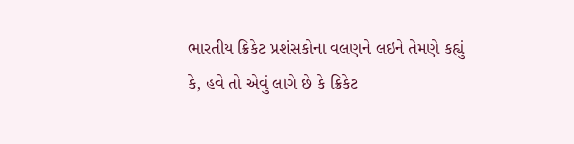ભારતીય ક્રિકેટ પ્રશંસકોના વલણને લઇને તેમણે કહ્યું કે, હવે તો એવું લાગે છે કે ક્રિકેટ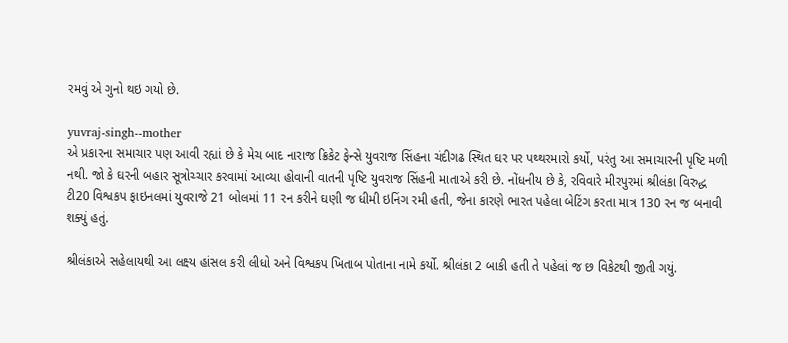રમવું એ ગુનો થઇ ગયો છે.

yuvraj-singh--mother
એ પ્રકારના સમાચાર પણ આવી રહ્યાં છે કે મેચ બાદ નારાજ ક્રિકેટ ફેન્સે યુવરાજ સિંહના ચંદીગઢ સ્થિત ઘર પર પથ્થરમારો કર્યો, પરંતુ આ સમાચારની પૃષ્ટિ મળી નથી. જો કે ઘરની બહાર સૂત્રોચ્ચાર કરવામાં આવ્યા હોવાની વાતની પૃષ્ટિ યુવરાજ સિંહની માતાએ કરી છે. નોંધનીય છે કે, રવિવારે મીરપુરમાં શ્રીલંકા વિરુદ્ધ ટી20 વિશ્વકપ ફાઇનલમાં યુવરાજે 21 બોલમાં 11 રન કરીને ઘણી જ ધીમી ઇનિંગ રમી હતી, જેના કારણે ભારત પહેલા બેટિંગ કરતા માત્ર 130 રન જ બનાવી શક્યું હતું.

શ્રીલંકાએ સહેલાયથી આ લક્ષ્ય હાંસલ કરી લીધો અને વિશ્વકપ ખિતાબ પોતાના નામે કર્યો. શ્રીલંકા 2 બાકી હતી તે પહેલાં જ છ વિકેટથી જીતી ગયું.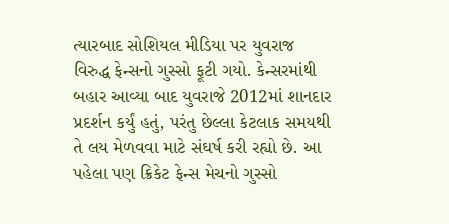ત્યારબાદ સોશિયલ મીડિયા પર યુવરાજ વિરુદ્ધ ફેન્સનો ગુસ્સો ફૂટી ગયો. કેન્સરમાંથી બહાર આવ્યા બાદ યુવરાજે 2012માં શાનદાર પ્રદર્શન કર્યું હતું, પરંતુ છેલ્લા કેટલાક સમયથી તે લય મેળવવા માટે સંઘર્ષ કરી રહ્યો છે. આ પહેલા પણ ક્રિકેટ ફેન્સ મેચનો ગુસ્સો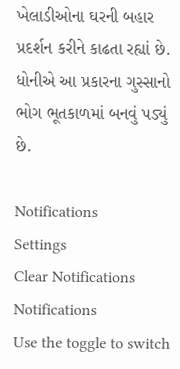ખેલાડીઓના ઘરની બહાર પ્રદર્શન કરીને કાઢતા રહ્યાં છે. ધોનીએ આ પ્રકારના ગુસ્સાનો ભોગ ભૂતકાળમાં બનવું પડ્યું છે.

Notifications
Settings
Clear Notifications
Notifications
Use the toggle to switch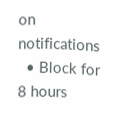on notifications
  • Block for 8 hours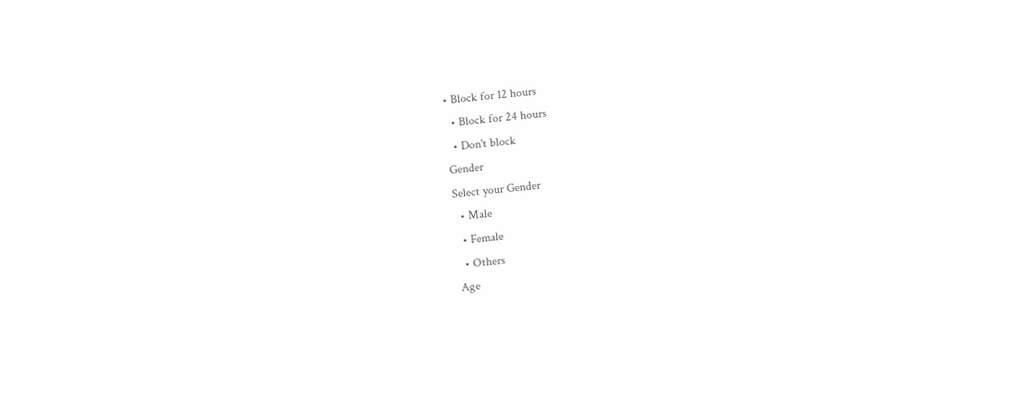• Block for 12 hours
  • Block for 24 hours
  • Don't block
Gender
Select your Gender
  • Male
  • Female
  • Others
Age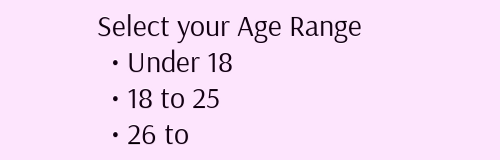Select your Age Range
  • Under 18
  • 18 to 25
  • 26 to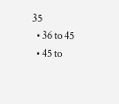35
  • 36 to 45
  • 45 to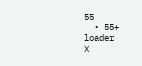55
  • 55+
loader
X